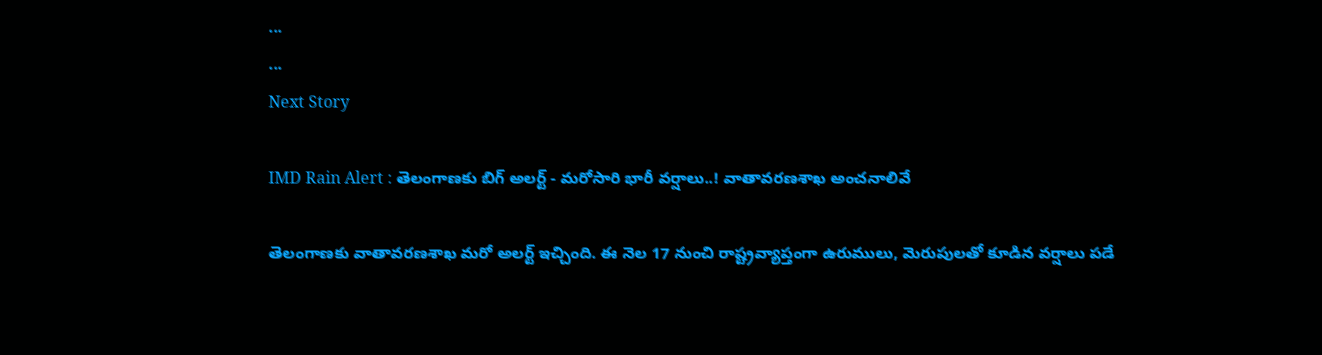...
...
Next Story

IMD Rain Alert : తెలంగాణకు బిగ్ అలర్ట్ - మరోసారి భారీ వర్షాలు..! వాతావరణశాఖ అంచనాలివే

తెలంగాణకు వాతావరణశాఖ మరో అలర్ట్ ఇచ్చింది. ఈ నెల 17 నుంచి రాష్ట్రవ్యాప్తంగా ఉరుములు, మెరుపులతో కూడిన వర్షాలు పడే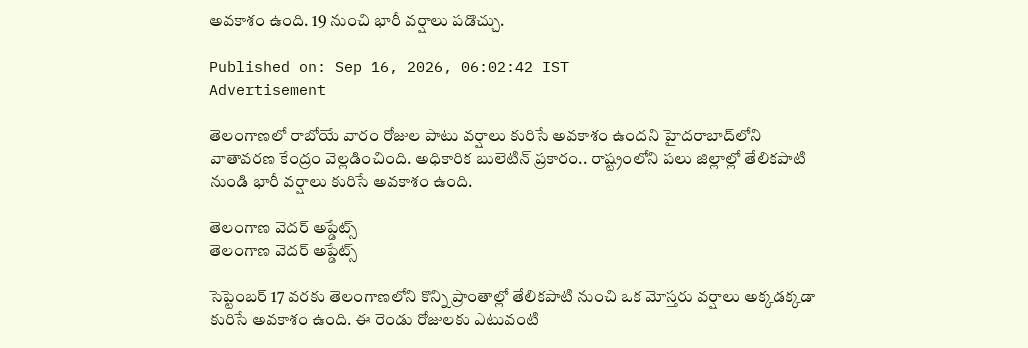అవకాశం ఉంది. 19 నుంచి భారీ వర్షాలు పడొచ్చు.

Published on: Sep 16, 2026, 06:02:42 IST
Advertisement

తెలంగాణలో రాబోయే వారం రోజుల పాటు వర్షాలు కురిసే అవకాశం ఉందని హైదరాబాద్‌లోని వాతావరణ కేంద్రం వెల్లడించింది. అధికారిక బులెటిన్ ప్రకారం.. రాష్ట్రంలోని పలు జిల్లాల్లో తేలికపాటి నుండి భారీ వర్షాలు కురిసే అవకాశం ఉంది.

తెలంగాణ వెదర్ అప్డేట్స్
తెలంగాణ వెదర్ అప్డేట్స్

సెప్టెంబర్ 17 వరకు తెలంగాణలోని కొన్ని ప్రాంతాల్లో తేలికపాటి నుంచి ఒక మోస్తరు వర్షాలు అక్కడక్కడా కురిసే అవకాశం ఉంది. ఈ రెండు రోజులకు ఎటువంటి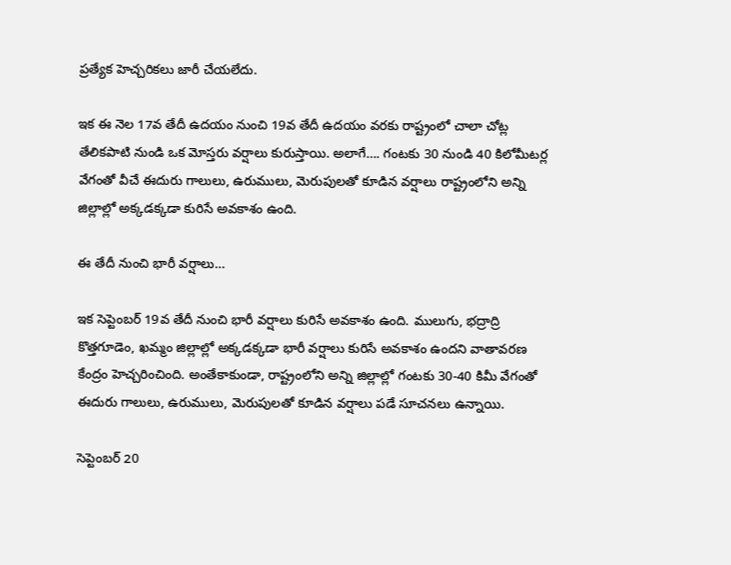ప్రత్యేక హెచ్చరికలు జారీ చేయలేదు.

ఇక ఈ నెల 17వ తేదీ ఉదయం నుంచి 19వ తేదీ ఉదయం వరకు రాష్ట్రంలో చాలా చోట్ల తేలికపాటి నుండి ఒక మోస్తరు వర్షాలు కురుస్తాయి. అలాగే…. గంటకు 30 నుండి 40 కిలోమీటర్ల వేగంతో వీచే ఈదురు గాలులు, ఉరుములు, మెరుపులతో కూడిన వర్షాలు రాష్ట్రంలోని అన్ని జిల్లాల్లో అక్కడక్కడా కురిసే అవకాశం ఉంది.

ఈ తేదీ నుంచి భారీ వర్షాలు…

ఇక సెప్టెంబర్ 19వ తేదీ నుంచి భారీ వర్షాలు కురిసే అవకాశం ఉంది. ములుగు, భద్రాద్రి కొత్తగూడెం, ఖమ్మం జిల్లాల్లో అక్కడక్కడా భారీ వర్షాలు కురిసే అవకాశం ఉందని వాతావరణ కేంద్రం హెచ్చరించింది. అంతేకాకుండా, రాష్ట్రంలోని అన్ని జిల్లాల్లో గంటకు 30-40 కిమీ వేగంతో ఈదురు గాలులు, ఉరుములు, మెరుపులతో కూడిన వర్షాలు పడే సూచనలు ఉన్నాయి.

సెప్టెంబర్ 20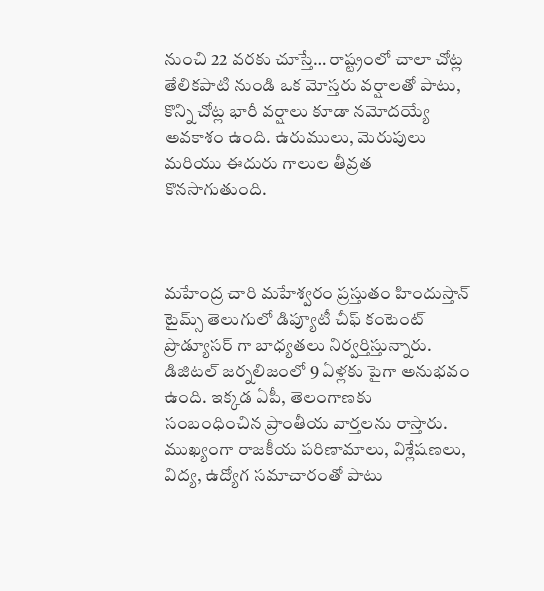నుంచి 22 వరకు చూస్తే… రాష్ట్రంలో చాలా చోట్ల తేలికపాటి నుండి ఒక మోస్తరు వర్షాలతో పాటు, కొన్ని చోట్ల భారీ వర్షాలు కూడా నమోదయ్యే అవకాశం ఉంది. ఉరుములు, మెరుపులు మరియు ఈదురు గాలుల తీవ్రత కొనసాగుతుంది.



మహేంద్ర చారి మహేశ్వరం ప్రస్తుతం హిందుస్తాన్ టైమ్స్ తెలుగులో డిప్యూటీ చీఫ్ కంటెంట్ ప్రొడ్యూసర్ గా బాధ్యతలు నిర్వర్తిస్తున్నారు. డిజిటల్ జర్నలిజంలో 9 ఏళ్లకు పైగా అనుభవం ఉంది. ఇక్కడ ఏపీ, తెలంగాణకు సంబంధించిన ప్రాంతీయ వార్తలను రాస్తారు. ముఖ్యంగా రాజకీయ పరిణామాలు, విశ్లేషణలు, విద్య, ఉద్యోగ సమాచారంతో పాటు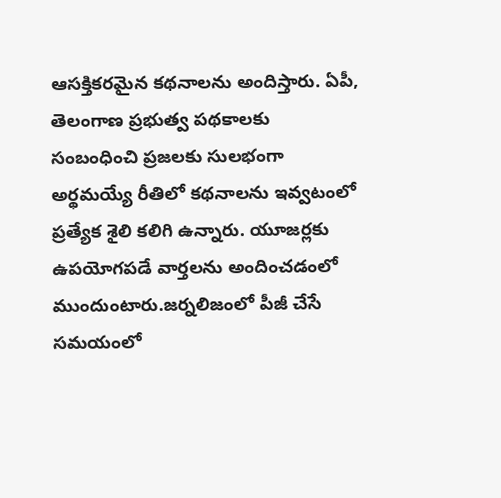ఆసక్తికరమైన కథనాలను అందిస్తారు. ఏపీ, తెలంగాణ ప్రభుత్వ పథకాలకు సంబంధించి ప్రజలకు సులభంగా అర్థమయ్యే రీతిలో కథనాలను ఇవ్వటంలో ప్రత్యేక శైలి కలిగి ఉన్నారు. యూజర్లకు ఉపయోగపడే వార్తలను అందించడంలో ముందుంటారు.జర్నలిజంలో పీజీ చేసే సమయంలో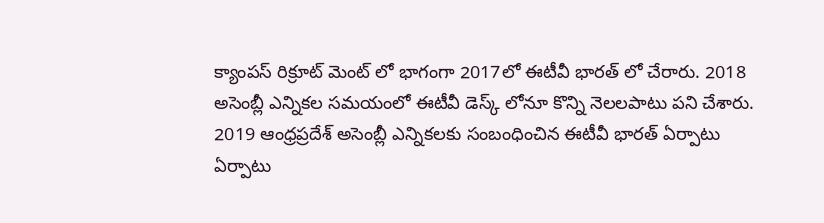క్యాంపస్ రిక్రూట్ మెంట్ లో భాగంగా 2017లో ఈటీవీ భారత్ లో చేరారు. 2018 అసెంబ్లీ ఎన్నికల సమయంలో ఈటీవీ డెస్క్ లోనూ కొన్ని నెలలపాటు పని చేశారు. 2019 ఆంధ్రప్రదేశ్ అసెంబ్లీ ఎన్నికలకు సంబంధించిన ఈటీవీ భారత్ ఏర్పాటు ఏర్పాటు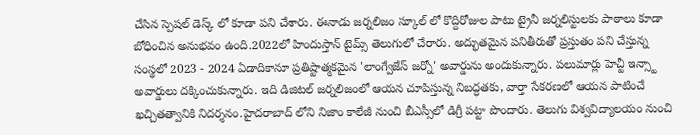చేసిన స్పెషల్ డెస్క్ లో కూడా పని చేశారు. ఈనాడు జర్నలిజం స్కూల్ లో కొద్దిరోజుల పాటు ట్రైనీ జర్నలిస్టులకు పాఠాలు కూడా బోధించిన అనుభవం ఉంది.2022లో హిందుస్తాన్ టైమ్స్ తెలుగులో చేరారు. అద్భుతమైన పనితీరుతో ప్రస్తుతం పని చేస్తున్న సంస్థలో 2023 - 2024 ఏడాదికానూ ప్రతిష్టాత్మకమైన 'లాంగ్వేజేస్ జర్నో' అవార్డును అందుకున్నారు. పలుమార్లు హెచ్టీ ఇన్స్టా అవార్డులు దక్కించుకున్నారు. ఇది డిజిటల్ జర్నలిజంలో ఆయన చూపిస్తున్న నిబద్ధతకు, వార్తా సేకరణలో ఆయన పాటించే ఖచ్చితత్వానికి నిదర్శనం.హైదరాబాద్ లోని నిజాం కాలేజీ నుంచి బీఎస్సీలో డిగ్రీ పట్టా పొందారు. తెలుగు విశ్వవిద్యాలయం నుంచి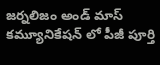జర్నలిజం అండ్ మాస్ కమ్యూనికేషన్ లో పీజీ పూర్తి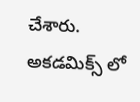చేశారు. అకడమిక్స్ లో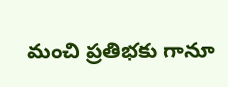మంచి ప్రతిభకు గానూ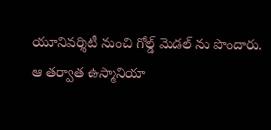యూనివర్శిటీ నుంచి గోల్డ్ మెడల్ ను పొందారు. ఆ తర్వాత ఉస్మానియా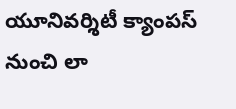యూనివర్శిటీ క్యాంపస్ నుంచి లా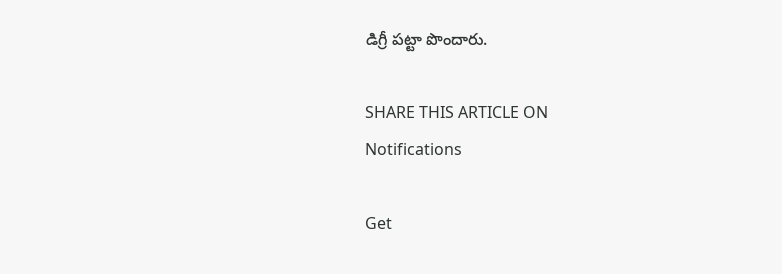డిగ్రీ పట్టా పొందారు.

SHARE THIS ARTICLE ON
Notifications

Get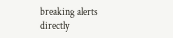breaking alerts directly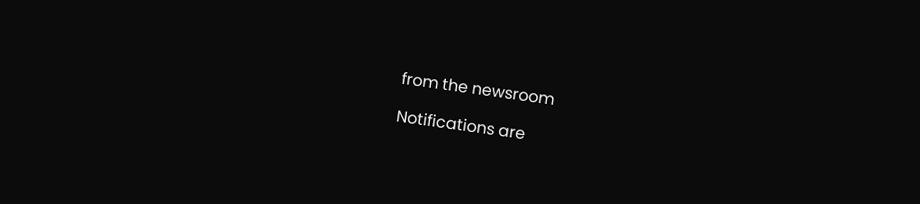from the newsroom

Notifications are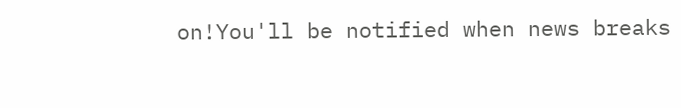on!You'll be notified when news breaks